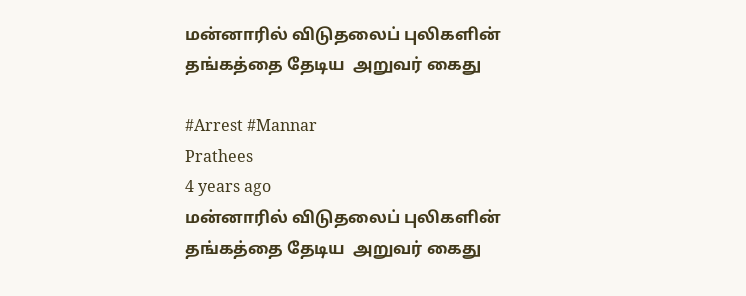மன்னாரில் விடுதலைப் புலிகளின் தங்கத்தை தேடிய  அறுவர் கைது

#Arrest #Mannar
Prathees
4 years ago
மன்னாரில் விடுதலைப் புலிகளின் தங்கத்தை தேடிய  அறுவர் கைது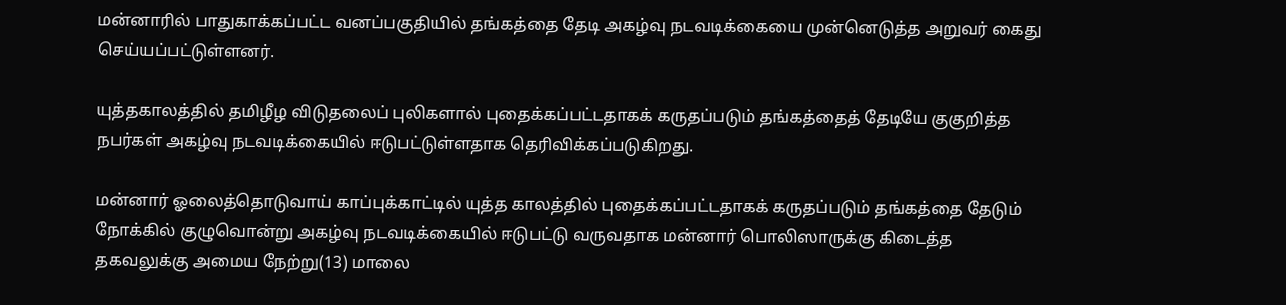மன்னாரில் பாதுகாக்கப்பட்ட வனப்பகுதியில் தங்கத்தை தேடி அகழ்வு நடவடிக்கையை முன்னெடுத்த அறுவர் கைது செய்யப்பட்டுள்ளனர்.

யுத்தகாலத்தில் தமிழீழ விடுதலைப் புலிகளால் புதைக்கப்பட்டதாகக் கருதப்படும் தங்கத்தைத் தேடியே குகுறித்த நபர்கள் அகழ்வு நடவடிக்கையில் ஈடுபட்டுள்ளதாக தெரிவிக்கப்படுகிறது.

மன்னார் ஓலைத்தொடுவாய் காப்புக்காட்டில் யுத்த காலத்தில் புதைக்கப்பட்டதாகக் கருதப்படும் தங்கத்தை தேடும் நோக்கில் குழுவொன்று அகழ்வு நடவடிக்கையில் ஈடுபட்டு வருவதாக மன்னார் பொலிஸாருக்கு கிடைத்த தகவலுக்கு அமைய நேற்று(13) மாலை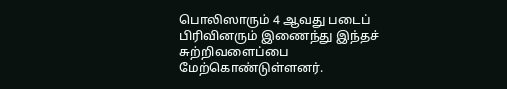பொலிஸாரும் 4 ஆவது படைப் பிரிவினரும் இணைந்து இந்தச் சுற்றிவளைப்பை மேற்கொண்டுள்ளனர்.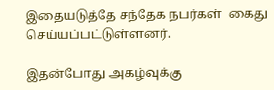இதையடுத்தே சந்தேக நபர்கள்  கைது செய்யப்பட்டுள்ளனர்.

இதன்போது அகழ்வுக்கு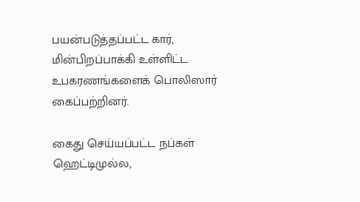பயன்படுத்தப்பட்ட கார், மின்பிறப்பாக்கி உள்ளிட்ட உபகரணங்களைக் பொலிஸார் கைப்பற்றினர்.

கைது செய்யப்பட்ட நப்கள் ஹெட்டிமுல்ல,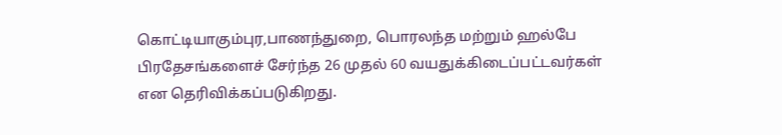கொட்டியாகும்புர,பாணந்துறை, பொரலந்த மற்றும் ஹல்பே பிரதேசங்களைச் சேர்ந்த 26 முதல் 60 வயதுக்கிடைப்பட்டவர்கள் என தெரிவிக்கப்படுகிறது.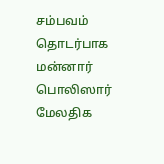சம்பவம் தொடர்பாக மன்னார் பொலிஸார் மேலதிக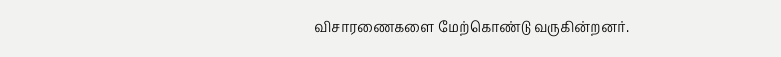விசாரணைகளை மேற்கொண்டு வருகின்றனர்.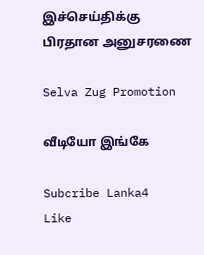இச்செய்திக்கு பிரதான அனுசரணை

Selva Zug Promotion

வீடியோ இங்கே

Subcribe Lanka4
Like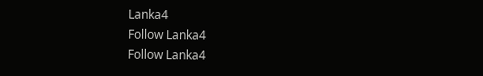Lanka4
Follow Lanka4
Follow Lanka4